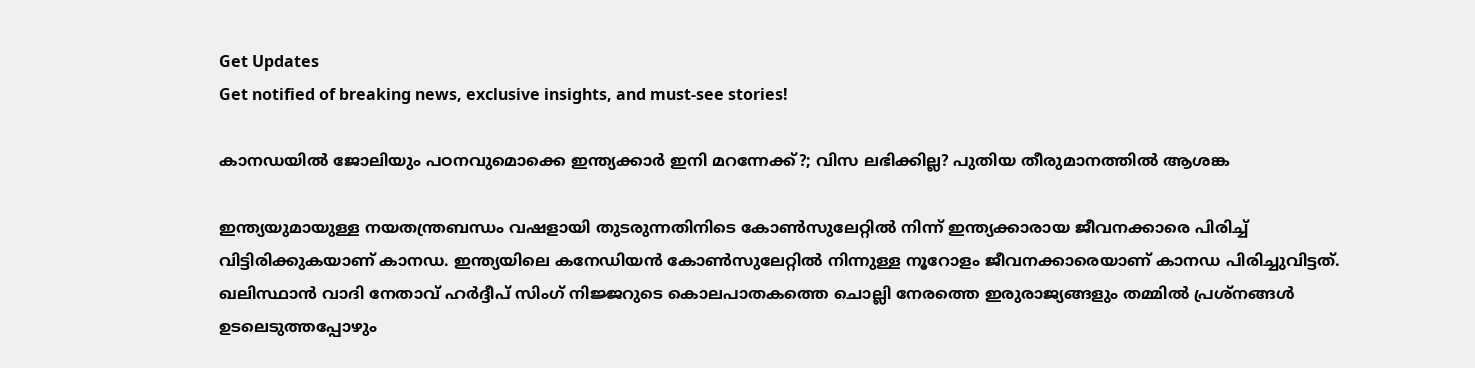Get Updates
Get notified of breaking news, exclusive insights, and must-see stories!

കാനഡയിൽ ജോലിയും പഠനവുമൊക്കെ ഇന്ത്യക്കാർ ഇനി മറന്നേക്ക്?; വിസ ലഭിക്കില്ല? പുതിയ തീരുമാനത്തിൽ ആശങ്ക

ഇന്ത്യയുമായുള്ള നയതന്ത്രബന്ധം വഷളായി തുടരുന്നതിനിടെ കോണ്‍സുലേറ്റിൽ നിന്ന് ഇന്ത്യക്കാരായ ജീവനക്കാരെ പിരിച്ച് വിട്ടിരിക്കുകയാണ് കാനഡ. ഇന്ത്യയിലെ കനേഡിയന്‍ കോൺസുലേറ്റിൽ നിന്നുള്ള നൂറോളം ജീവനക്കാരെയാണ് കാനഡ പിരിച്ചുവിട്ടത്. ഖലിസ്ഥാന്‍ വാദി നേതാവ് ഹർദ്ദീപ് സിംഗ് നിജ്ജറുടെ കൊലപാതകത്തെ ചൊല്ലി നേരത്തെ ഇരുരാജ്യങ്ങളും തമ്മിൽ പ്രശ്നങ്ങൾ ഉടലെടുത്തപ്പോഴും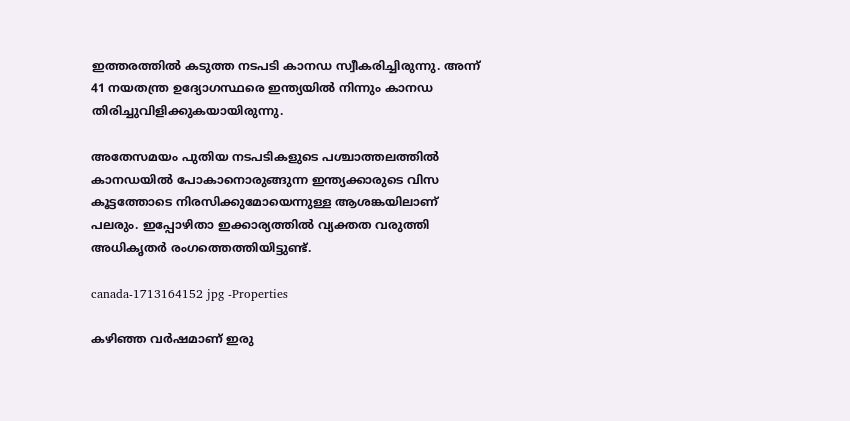ഇത്തരത്തിൽ കടുത്ത നടപടി കാനഡ സ്വീകരിച്ചിരുന്നു. അന്ന് 41 നയതന്ത്ര ഉദ്യോഗസ്ഥരെ ഇന്ത്യയിൽ നിന്നും കാനഡ തിരിച്ചുവിളിക്കുകയായിരുന്നു.

അതേസമയം പുതിയ നടപടികളുടെ പശ്ചാത്തലത്തിൽ കാനഡയിൽ പോകാനൊരുങ്ങുന്ന ഇന്ത്യക്കാരുടെ വിസ കൂട്ടത്തോടെ നിരസിക്കുമോയെന്നുള്ള ആശങ്കയിലാണ് പലരും. ഇപ്പോഴിതാ ഇക്കാര്യത്തിൽ വ്യക്തത വരുത്തി അധികൃതർ രംഗത്തെത്തിയിട്ടുണ്ട്.

canada-1713164152 jpg -Properties

കഴിഞ്ഞ വർഷമാണ് ഇരു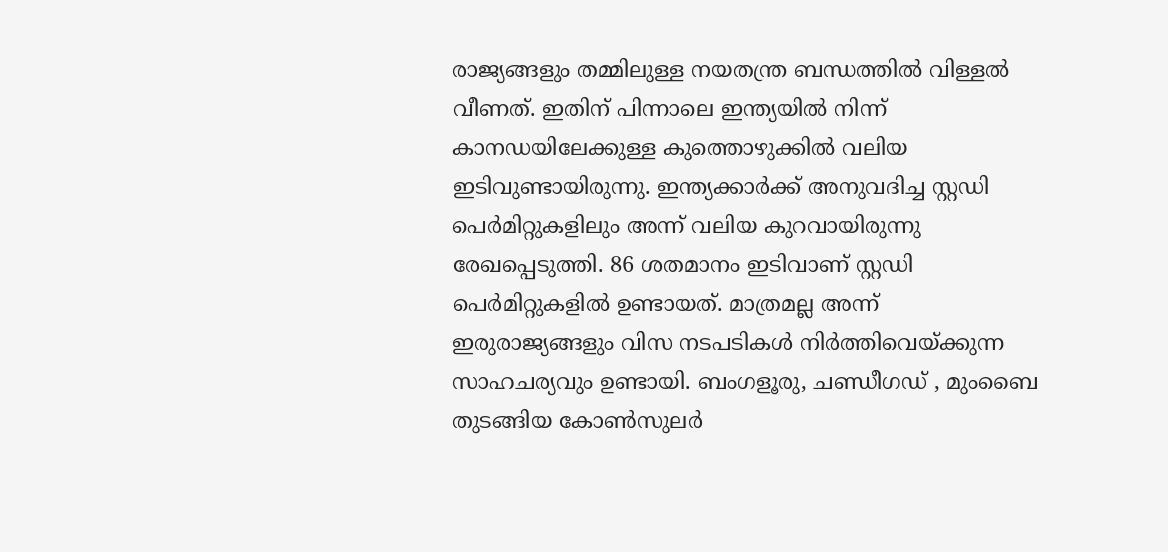രാജ്യങ്ങളും തമ്മിലുള്ള നയതന്ത്ര ബന്ധത്തിൽ വിള്ളൽ വീണത്. ഇതിന് പിന്നാലെ ഇന്ത്യയിൽ നിന്ന് കാനഡയിലേക്കുള്ള കുത്തൊഴുക്കിൽ വലിയ ഇടിവുണ്ടായിരുന്നു. ഇന്ത്യക്കാർക്ക് അനുവദിച്ച സ്റ്റഡി പെർമിറ്റുകളിലും അന്ന് വലിയ കുറവായിരുന്നു രേഖപ്പെടുത്തി. 86 ശതമാനം ഇടിവാണ് സ്റ്റഡി പെർമിറ്റുകളിൽ ഉണ്ടായത്. മാത്രമല്ല അന്ന് ഇരുരാജ്യങ്ങളും വിസ നടപടികൾ നിർത്തിവെയ്ക്കുന്ന സാഹചര്യവും ഉണ്ടായി. ബംഗളൂരു, ചണ്ഡീഗഡ് , മുംബൈ തുടങ്ങിയ കോൺസുലർ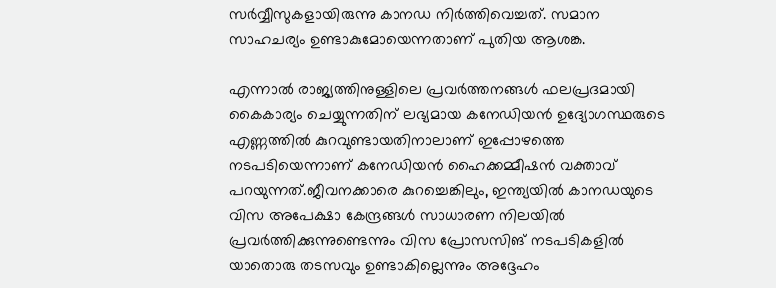സർവ്വീസുകളായിരുന്നു കാനഡ നിർത്തിവെച്ചത്. സമാന സാഹചര്യം ഉണ്ടാകുമോയെന്നതാണ് പുതിയ ആശങ്ക.

എന്നാൽ രാജ്യത്തിനുള്ളിലെ പ്രവർത്തനങ്ങൾ ഫലപ്രദമായി കൈകാര്യം ചെയ്യുന്നതിന് ലഭ്യമായ കനേഡിയൻ ഉദ്യോഗസ്ഥരുടെ എണ്ണത്തിൽ കുറവുണ്ടായതിനാലാണ് ഇപ്പോഴത്തെ നടപടിയെന്നാണ് കനേഡിയൻ ഹൈക്കമ്മീഷൻ വക്താവ് പറയുന്നത്.ജീവനക്കാരെ കുറച്ചെങ്കിലും, ഇന്ത്യയിൽ കാനഡയുടെ വിസ അപേക്ഷാ കേന്ദ്രങ്ങൾ സാധാരണ നിലയിൽ പ്രവർത്തിക്കുന്നുണ്ടെന്നും വിസ പ്രോസസിങ് നടപടികളിൽ യാതൊരു തടസവും ഉണ്ടാകില്ലെന്നും അദ്ദേഹം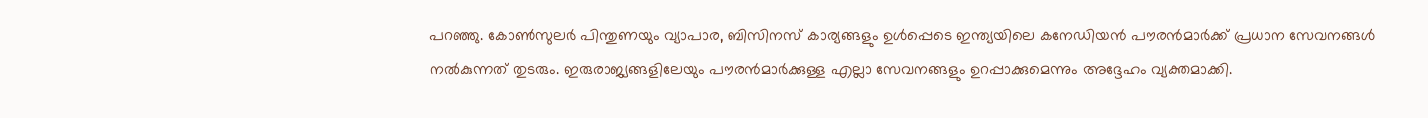പറഞ്ഞു. കോൺസുലർ പിന്തുണയും വ്യാപാര, ബിസിനസ് കാര്യങ്ങളും ഉൾപ്പെടെ ഇന്ത്യയിലെ കനേഡിയൻ പൗരൻമാർക്ക് പ്രധാന സേവനങ്ങൾ നൽകുന്നത് തുടരും. ഇരുരാജ്യങ്ങളിലേയും പൗരൻമാർക്കുള്ള എല്ലാ സേവനങ്ങളും ഉറപ്പാക്കുമെന്നും അദ്ദേഹം വ്യക്തമാക്കി.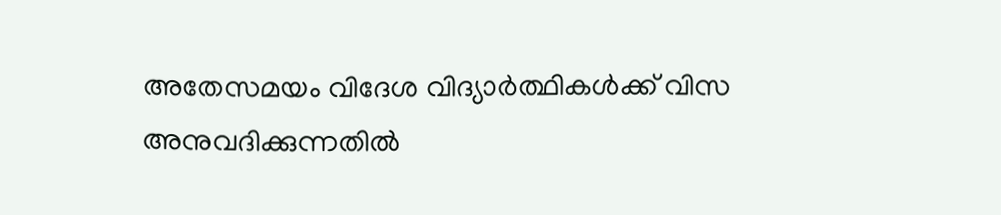അതേസമയം വിദേശ വിദ്യാർത്ഥികൾക്ക് വിസ അനുവദിക്കുന്നതിൽ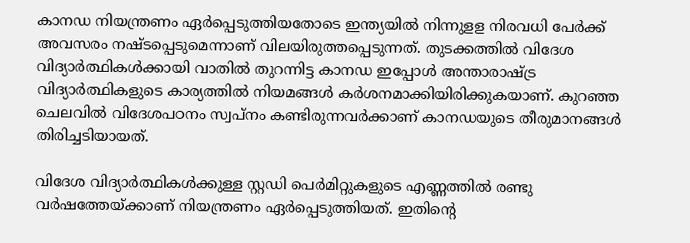കാനഡ നിയന്ത്രണം ഏർപ്പെടുത്തിയതോടെ ഇന്ത്യയിൽ നിന്നുളള നിരവധി പേർക്ക് അവസരം നഷ്ടപ്പെടുമെന്നാണ് വിലയിരുത്തപ്പെടുന്നത്. തുടക്കത്തിൽ വിദേശ വിദ്യാർത്ഥികൾക്കായി വാതിൽ തുറന്നിട്ട കാനഡ ഇപ്പോൾ അന്താരാഷ്ട്ര വിദ്യാർത്ഥികളുടെ കാര്യത്തിൽ നിയമങ്ങൾ കർശനമാക്കിയിരിക്കുകയാണ്. കുറഞ്ഞ ചെലവിൽ വിദേശപഠനം സ്വപ്നം കണ്ടിരുന്നവർക്കാണ് കാനഡയുടെ തീരുമാനങ്ങൾ തിരിച്ചടിയായത്.

വിദേശ വിദ്യാർത്ഥികൾക്കുള്ള സ്റ്റഡി പെർമിറ്റുകളുടെ എണ്ണത്തിൽ രണ്ടു വർഷത്തേയ്ക്കാണ് നിയന്ത്രണം ഏർപ്പെടുത്തിയത്. ഇതിന്റെ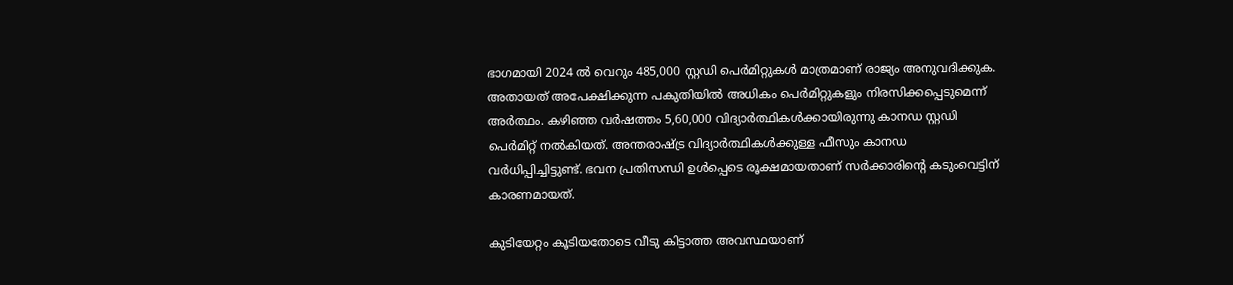ഭാഗമായി 2024 ൽ വെറും 485,000 സ്റ്റഡി പെർമിറ്റുകൾ മാത്രമാണ് രാജ്യം അനുവദിക്കുക. അതായത് അപേക്ഷിക്കുന്ന പകുതിയിൽ അധികം പെർമിറ്റുകളും നിരസിക്കപ്പെടുമെന്ന് അർത്ഥം. കഴിഞ്ഞ വർഷത്തം 5,60,000 വിദ്യാർത്ഥികൾക്കായിരുന്നു കാനഡ സ്റ്റഡി പെർമിറ്റ് നൽകിയത്. അന്തരാഷ്ട്ര വിദ്യാർത്ഥികൾക്കുള്ള ഫീസും കാനഡ വർധിപ്പിച്ചിട്ടുണ്ട്. ഭവന പ്രതിസന്ധി ഉൾപ്പെടെ രൂക്ഷമായതാണ് സർക്കാരിന്റെ കടുംവെട്ടിന് കാരണമായത്.

കുടിയേറ്റം കൂടിയതോടെ വീടു കിട്ടാത്ത അവസ്ഥയാണ്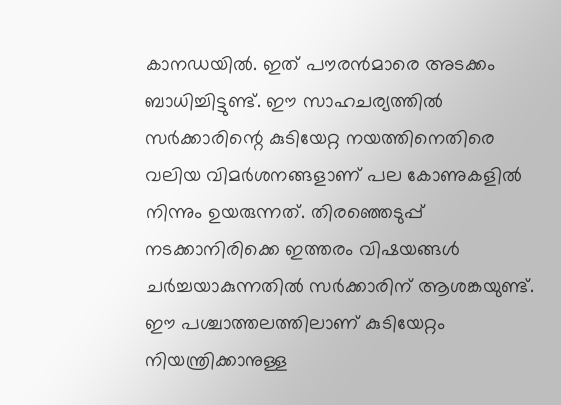കാനഡയിൽ. ഇത് പൗരൻമാരെ അടക്കം ബാധിച്ചിട്ടുണ്ട്. ഈ സാഹചര്യത്തിൽ സർക്കാരിന്റെ കുടിയേറ്റ നയത്തിനെതിരെ വലിയ വിമർശനങ്ങളാണ് പല കോണുകളിൽ നിന്നും ഉയരുന്നത്. തിരഞ്ഞെടുപ്പ് നടക്കാനിരിക്കെ ഇത്തരം വിഷയങ്ങൾ ചർച്ചയാകുന്നതിൽ സർക്കാരിന് ആശങ്കയുണ്ട്. ഈ പശ്ചാത്തലത്തിലാണ് കുടിയേറ്റം നിയന്ത്രിക്കാനുള്ള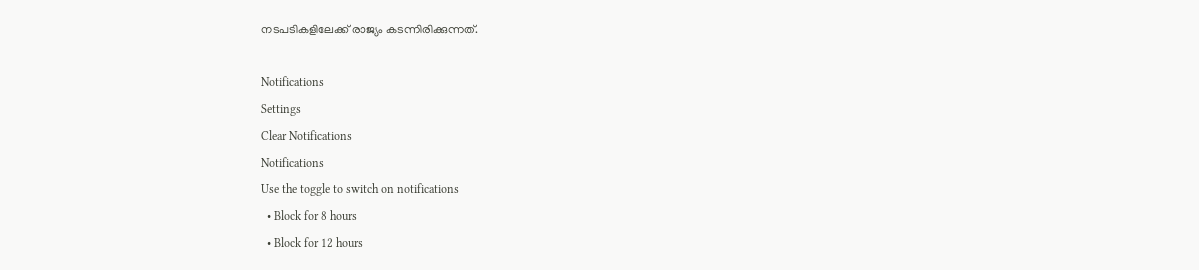നടപടികളിലേക്ക് രാജ്യം കടന്നിരിക്കുന്നത്.

Notifications
Settings
Clear Notifications
Notifications
Use the toggle to switch on notifications
  • Block for 8 hours
  • Block for 12 hours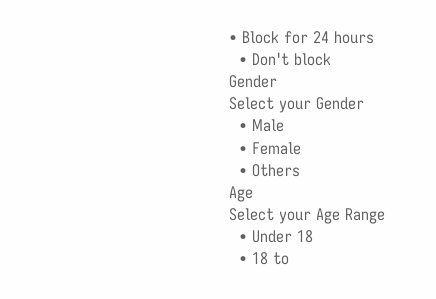• Block for 24 hours
  • Don't block
Gender
Select your Gender
  • Male
  • Female
  • Others
Age
Select your Age Range
  • Under 18
  • 18 to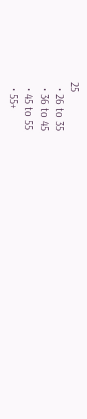25
  • 26 to 35
  • 36 to 45
  • 45 to 55
  • 55+